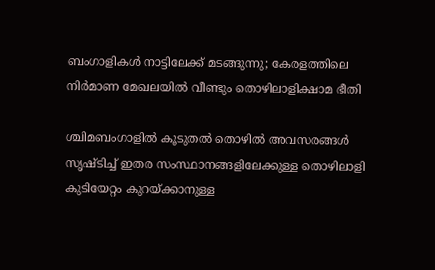ബംഗാളികൾ നാട്ടിലേക്ക് മടങ്ങുന്നു; കേരളത്തിലെ നിർമാണ മേഖലയിൽ വീണ്ടും തൊഴിലാളിക്ഷാമ ഭീതി

ശ്ചിമബംഗാളിൽ കൂടുതൽ തൊഴിൽ അവസരങ്ങൾ സൃഷ്ടിച്ച് ഇതര സംസ്ഥാനങ്ങളിലേക്കുള്ള തൊഴിലാളി കുടിയേറ്റം കുറയ്ക്കാനുള്ള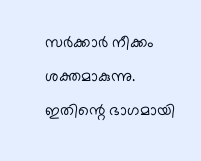സർക്കാർ നീക്കം ശക്തമാകുന്നു. ഇതിന്റെ ഭാഗമായി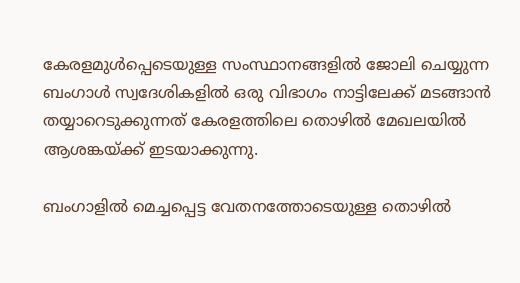കേരളമുൾപ്പെടെയുള്ള സംസ്ഥാനങ്ങളിൽ ജോലി ചെയ്യുന്ന ബംഗാൾ സ്വദേശികളിൽ ഒരു വിഭാഗം നാട്ടിലേക്ക് മടങ്ങാൻ തയ്യാറെടുക്കുന്നത് കേരളത്തിലെ തൊഴിൽ മേഖലയിൽ ആശങ്കയ്ക്ക് ഇടയാക്കുന്നു.

ബംഗാളിൽ മെച്ചപ്പെട്ട വേതനത്തോടെയുള്ള തൊഴിൽ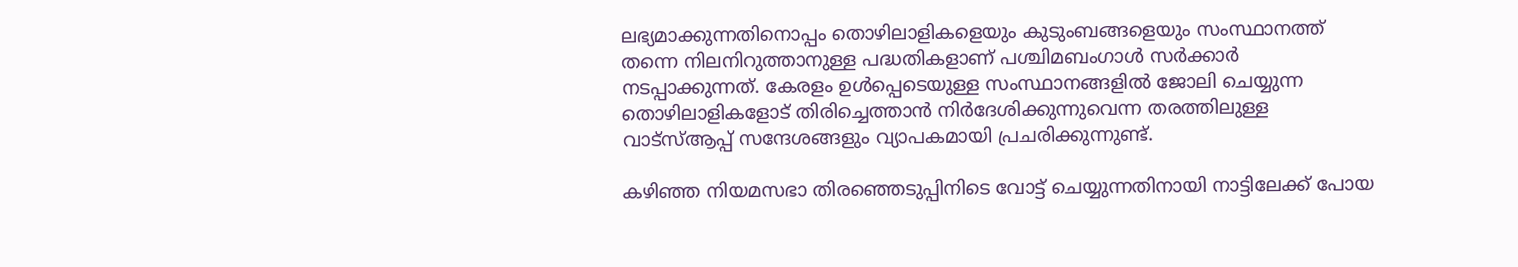ലഭ്യമാക്കുന്നതിനൊപ്പം തൊഴിലാളികളെയും കുടുംബങ്ങളെയും സംസ്ഥാനത്ത് തന്നെ നിലനിറുത്താനുള്ള പദ്ധതികളാണ് പശ്ചിമബംഗാൾ സർക്കാർ നടപ്പാക്കുന്നത്. കേരളം ഉൾപ്പെടെയുള്ള സംസ്ഥാനങ്ങളിൽ ജോലി ചെയ്യുന്ന തൊഴിലാളികളോട് തിരിച്ചെത്താൻ നിർദേശിക്കുന്നുവെന്ന തരത്തിലുള്ള വാട്‌സ്ആപ്പ് സന്ദേശങ്ങളും വ്യാപകമായി പ്രചരിക്കുന്നുണ്ട്.

കഴിഞ്ഞ നിയമസഭാ തിരഞ്ഞെടുപ്പിനിടെ വോട്ട് ചെയ്യുന്നതിനായി നാട്ടിലേക്ക് പോയ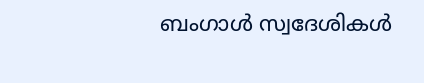ബംഗാൾ സ്വദേശികൾ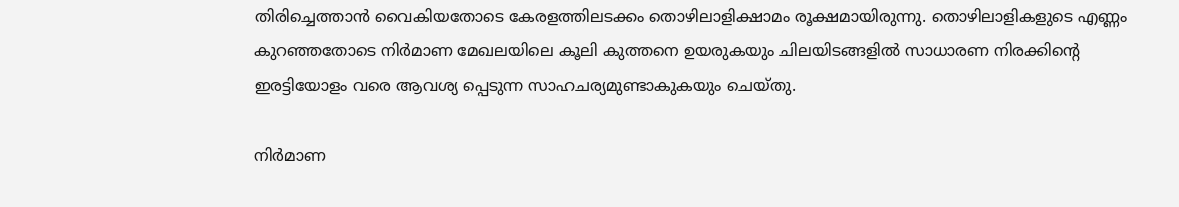തിരിച്ചെത്താൻ വൈകിയതോടെ കേരളത്തിലടക്കം തൊഴിലാളിക്ഷാമം രൂക്ഷമായിരുന്നു. തൊഴിലാളികളുടെ എണ്ണം കുറഞ്ഞതോടെ നിർമാണ മേഖലയിലെ കൂലി കുത്തനെ ഉയരുകയും ചിലയിടങ്ങളിൽ സാധാരണ നിരക്കിന്റെ ഇരട്ടിയോളം വരെ ആവശ്യ പ്പെടുന്ന സാഹചര്യമുണ്ടാകുകയും ചെയ്തു.

നിർമാണ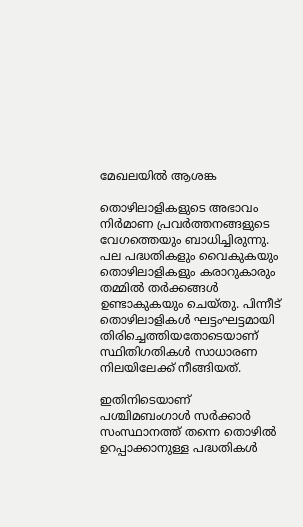മേഖലയിൽ ആശങ്ക

തൊഴിലാളികളുടെ അഭാവം നിർമാണ പ്രവർത്തനങ്ങളുടെ വേഗത്തെയും ബാധിച്ചിരുന്നു. പല പദ്ധതികളും വൈകുകയും തൊഴിലാളികളും കരാറുകാരും തമ്മിൽ തർക്കങ്ങൾ ഉണ്ടാകുകയും ചെയ്തു. പിന്നീട് തൊഴിലാളികൾ ഘട്ടംഘട്ടമായി തിരിച്ചെത്തിയതോടെയാണ് സ്ഥിതിഗതികൾ സാധാരണ നിലയിലേക്ക് നീങ്ങിയത്.

ഇതിനിടെയാണ് പശ്ചിമബംഗാൾ സർക്കാർ സംസ്ഥാനത്ത് തന്നെ തൊഴിൽ ഉറപ്പാക്കാനുള്ള പദ്ധതികൾ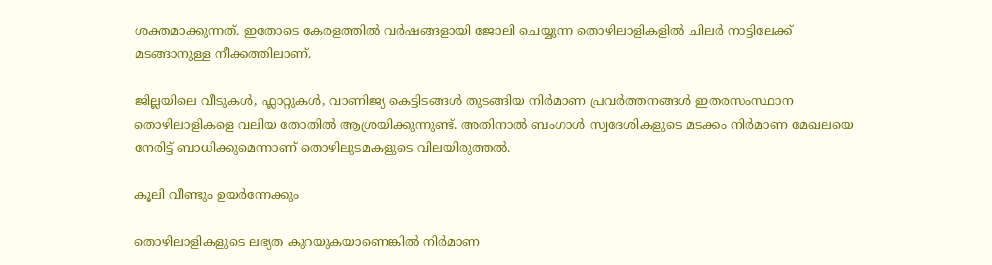ശക്തമാക്കുന്നത്. ഇതോടെ കേരളത്തിൽ വർഷങ്ങളായി ജോലി ചെയ്യുന്ന തൊഴിലാളികളിൽ ചിലർ നാട്ടിലേക്ക് മടങ്ങാനുള്ള നീക്കത്തിലാണ്.

ജില്ലയിലെ വീടുകൾ, ഫ്ലാറ്റുകൾ, വാണിജ്യ കെട്ടിടങ്ങൾ തുടങ്ങിയ നിർമാണ പ്രവർത്തനങ്ങൾ ഇതരസംസ്ഥാന തൊഴിലാളികളെ വലിയ തോതിൽ ആശ്രയിക്കുന്നുണ്ട്. അതിനാൽ ബംഗാൾ സ്വദേശികളുടെ മടക്കം നിർമാണ മേഖലയെ നേരിട്ട് ബാധിക്കുമെന്നാണ് തൊഴിലുടമകളുടെ വിലയിരുത്തൽ.

കൂലി വീണ്ടും ഉയർന്നേക്കും

തൊഴിലാളികളുടെ ലഭ്യത കുറയുകയാണെങ്കിൽ നിർമാണ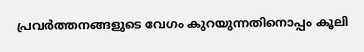പ്രവർത്തനങ്ങളുടെ വേഗം കുറയുന്നതിനൊപ്പം കൂലി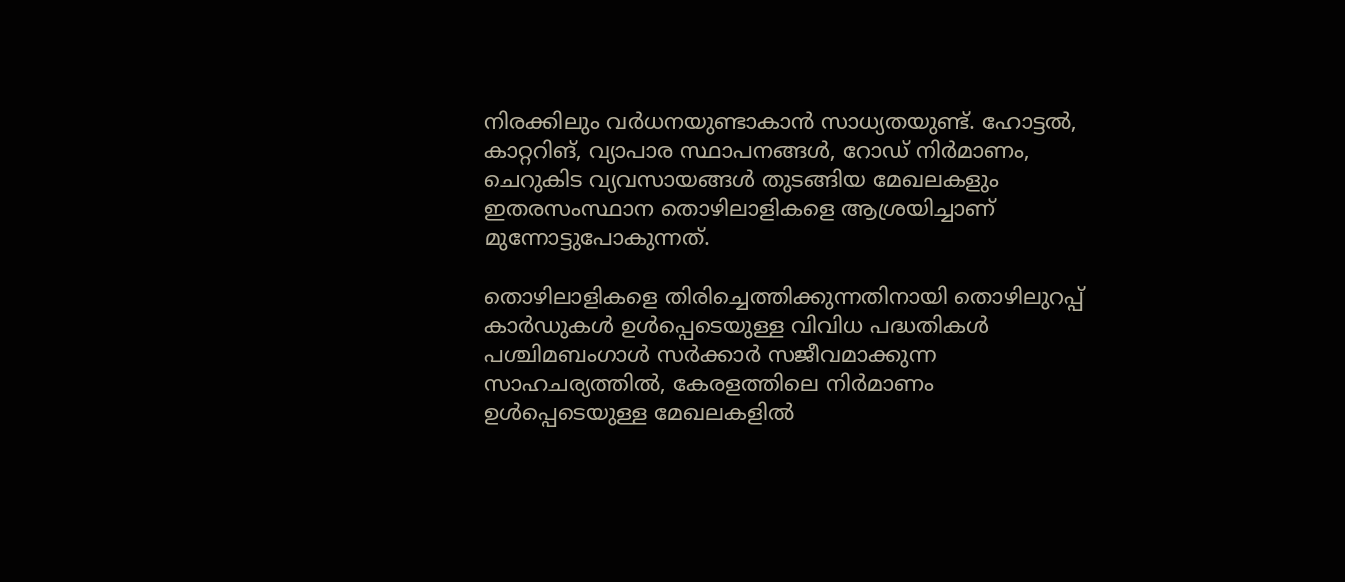നിരക്കിലും വർധനയുണ്ടാകാൻ സാധ്യതയുണ്ട്. ഹോട്ടൽ, കാറ്ററിങ്, വ്യാപാര സ്ഥാപനങ്ങൾ, റോഡ് നിർമാണം, ചെറുകിട വ്യവസായങ്ങൾ തുടങ്ങിയ മേഖലകളും ഇതരസംസ്ഥാന തൊഴിലാളികളെ ആശ്രയിച്ചാണ് മുന്നോട്ടുപോകുന്നത്.

തൊഴിലാളികളെ തിരിച്ചെത്തിക്കുന്നതിനായി തൊഴിലുറപ്പ് കാർഡുകൾ ഉൾപ്പെടെയുള്ള വിവിധ പദ്ധതികൾ പശ്ചിമബംഗാൾ സർക്കാർ സജീവമാക്കുന്ന സാഹചര്യത്തിൽ, കേരളത്തിലെ നിർമാണം ഉൾപ്പെടെയുള്ള മേഖലകളിൽ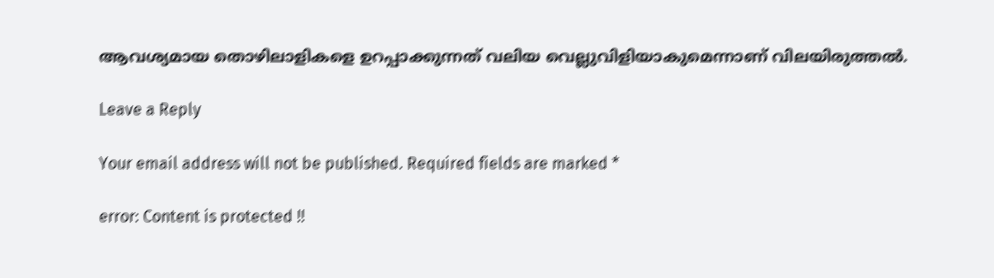ആവശ്യമായ തൊഴിലാളികളെ ഉറപ്പാക്കുന്നത് വലിയ വെല്ലുവിളിയാകുമെന്നാണ് വിലയിരുത്തൽ.

Leave a Reply

Your email address will not be published. Required fields are marked *

error: Content is protected !!